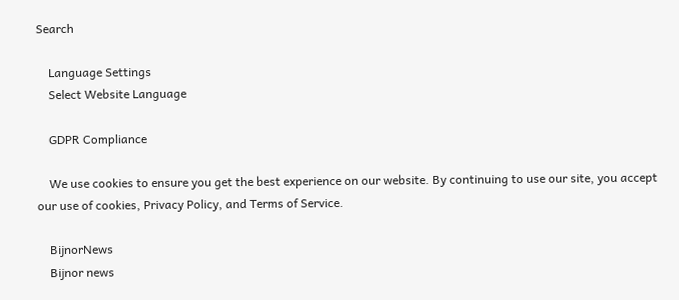Search

    Language Settings
    Select Website Language

    GDPR Compliance

    We use cookies to ensure you get the best experience on our website. By continuing to use our site, you accept our use of cookies, Privacy Policy, and Terms of Service.

    BijnorNews
    Bijnor news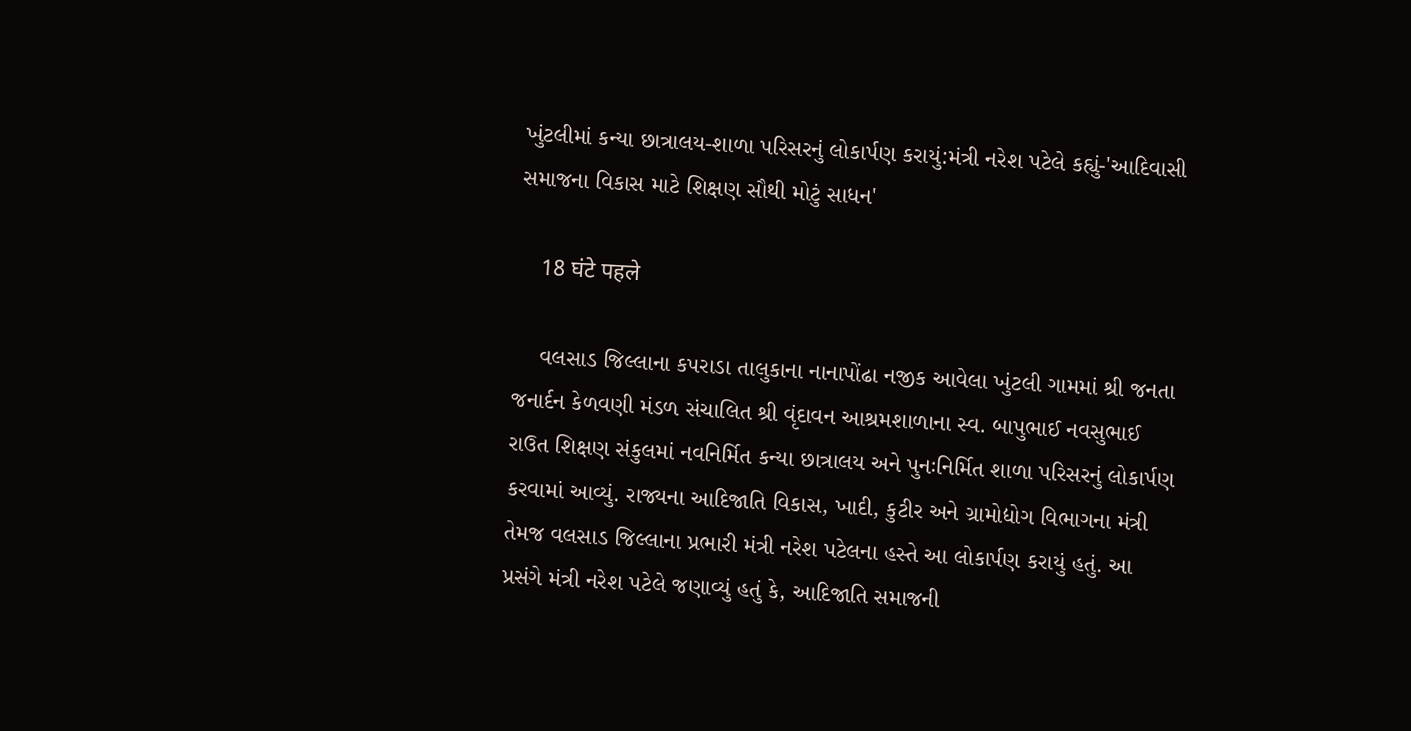ખુંટલીમાં કન્યા છાત્રાલય-શાળા પરિસરનું લોકાર્પણ કરાયું:મંત્રી નરેશ પટેલે કહ્યું-'આદિવાસી સમાજના વિકાસ માટે શિક્ષણ સૌથી મોટું સાધન'

    18 घंटे पहले

    વલસાડ જિલ્લાના કપરાડા તાલુકાના નાનાપોંઢા નજીક આવેલા ખુંટલી ગામમાં શ્રી જનતા જનાર્દન કેળવણી મંડળ સંચાલિત શ્રી વૃંદાવન આશ્રમશાળાના સ્વ. બાપુભાઈ નવસુભાઈ રાઉત શિક્ષણ સંકુલમાં નવનિર્મિત કન્યા છાત્રાલય અને પુનઃનિર્મિત શાળા પરિસરનું લોકાર્પણ કરવામાં આવ્યું. રાજ્યના આદિજાતિ વિકાસ, ખાદી, કુટીર અને ગ્રામોદ્યોગ વિભાગના મંત્રી તેમજ વલસાડ જિલ્લાના પ્રભારી મંત્રી નરેશ પટેલના હસ્તે આ લોકાર્પણ કરાયું હતું. આ પ્રસંગે મંત્રી નરેશ પટેલે જણાવ્યું હતું કે, આદિજાતિ સમાજની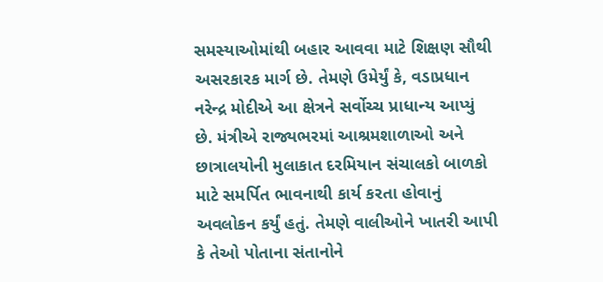સમસ્યાઓમાંથી બહાર આવવા માટે શિક્ષણ સૌથી અસરકારક માર્ગ છે. તેમણે ઉમેર્યું કે, વડાપ્રધાન નરેન્દ્ર મોદીએ આ ક્ષેત્રને સર્વોચ્ચ પ્રાધાન્ય આપ્યું છે. મંત્રીએ રાજ્યભરમાં આશ્રમશાળાઓ અને છાત્રાલયોની મુલાકાત દરમિયાન સંચાલકો બાળકો માટે સમર્પિત ભાવનાથી કાર્ય કરતા હોવાનું અવલોકન કર્યું હતું. તેમણે વાલીઓને ખાતરી આપી કે તેઓ પોતાના સંતાનોને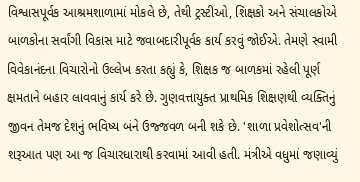વિશ્વાસપૂર્વક આશ્રમશાળામાં મોકલે છે, તેથી ટ્રસ્ટીઓ, શિક્ષકો અને સંચાલકોએ બાળકોના સર્વાંગી વિકાસ માટે જવાબદારીપૂર્વક કાર્ય કરવું જોઈએ. તેમણે સ્વામી વિવેકાનંદના વિચારોનો ઉલ્લેખ કરતા કહ્યું કે, શિક્ષક જ બાળકમાં રહેલી પૂર્ણ ક્ષમતાને બહાર લાવવાનું કાર્ય કરે છે. ગુણવત્તાયુક્ત પ્રાથમિક શિક્ષણથી વ્યક્તિનું જીવન તેમજ દેશનું ભવિષ્ય બંને ઉજ્જવળ બની શકે છે. 'શાળા પ્રવેશોત્સવ'ની શરૂઆત પણ આ જ વિચારધારાથી કરવામાં આવી હતી. મંત્રીએ વધુમાં જણાવ્યું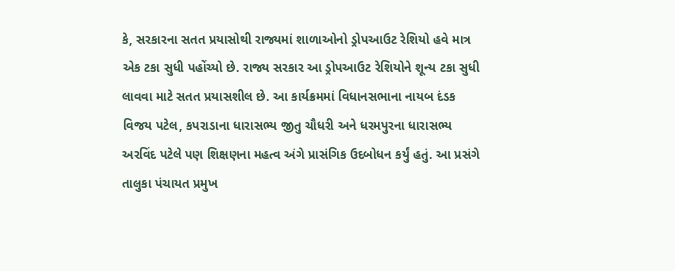કે, સરકારના સતત પ્રયાસોથી રાજ્યમાં શાળાઓનો ડ્રોપઆઉટ રેશિયો હવે માત્ર એક ટકા સુધી પહોંચ્યો છે. રાજ્ય સરકાર આ ડ્રોપઆઉટ રેશિયોને શૂન્ય ટકા સુધી લાવવા માટે સતત પ્રયાસશીલ છે. આ કાર્યક્રમમાં વિધાનસભાના નાયબ દંડક વિજય પટેલ, કપરાડાના ધારાસભ્ય જીતુ ચૌધરી અને ધરમપુરના ધારાસભ્ય અરવિંદ પટેલે પણ શિક્ષણના મહત્વ અંગે પ્રાસંગિક ઉદબોધન કર્યું હતું. આ પ્રસંગે તાલુકા પંચાયત પ્રમુખ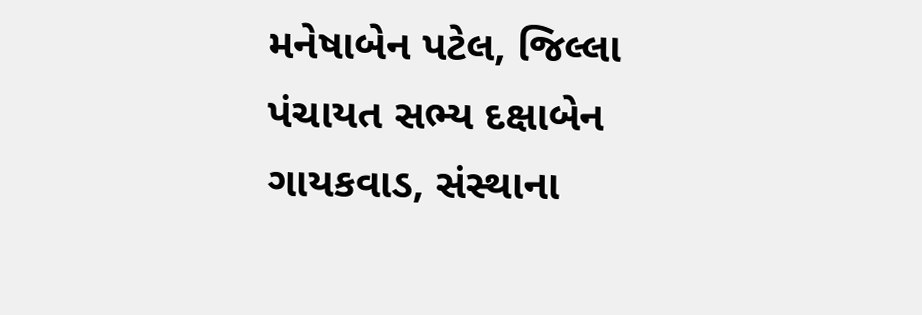મનેષાબેન પટેલ, જિલ્લા પંચાયત સભ્ય દક્ષાબેન ગાયકવાડ, સંસ્થાના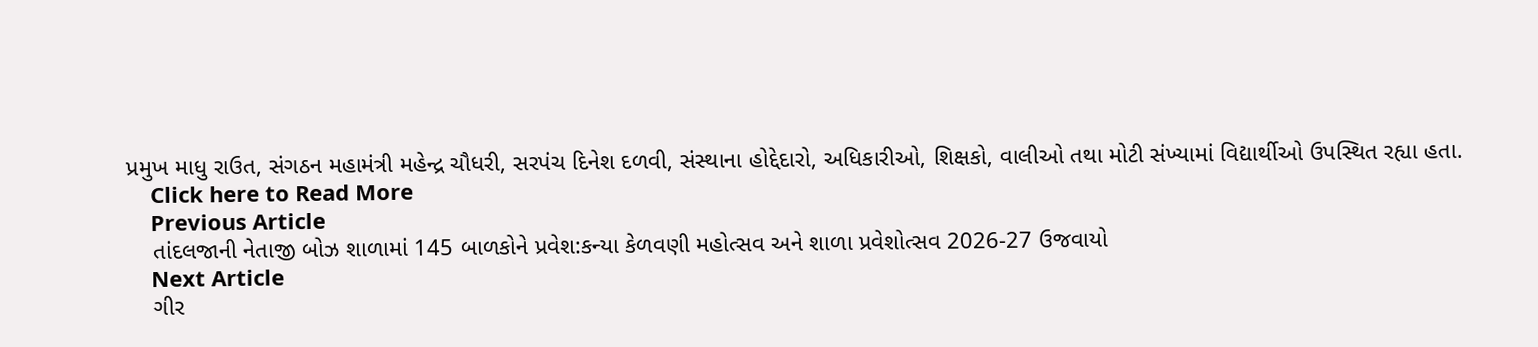પ્રમુખ માધુ રાઉત, સંગઠન મહામંત્રી મહેન્દ્ર ચૌધરી, સરપંચ દિનેશ દળવી, સંસ્થાના હોદ્દેદારો, અધિકારીઓ, શિક્ષકો, વાલીઓ તથા મોટી સંખ્યામાં વિદ્યાર્થીઓ ઉપસ્થિત રહ્યા હતા.
    Click here to Read More
    Previous Article
    તાંદલજાની નેતાજી બોઝ શાળામાં 145 બાળકોને પ્રવેશ:કન્યા કેળવણી મહોત્સવ અને શાળા પ્રવેશોત્સવ 2026-27 ઉજવાયો
    Next Article
    ગીર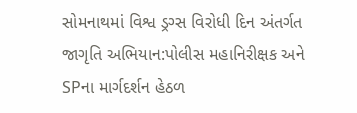સોમનાથમાં વિશ્વ ડ્રગ્સ વિરોધી દિન અંતર્ગત જાગૃતિ અભિયાન:પોલીસ મહાનિરીક્ષક અને SPના માર્ગદર્શન હેઠળ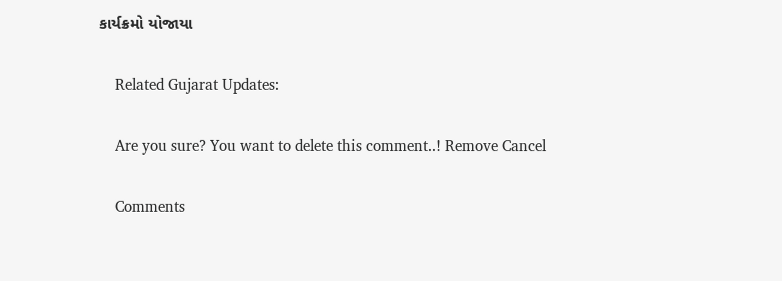કાર્યક્રમો યોજાયા

    Related Gujarat Updates:

    Are you sure? You want to delete this comment..! Remove Cancel

    Comments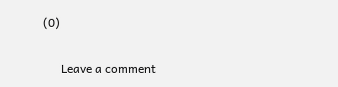(0)

      Leave a comment